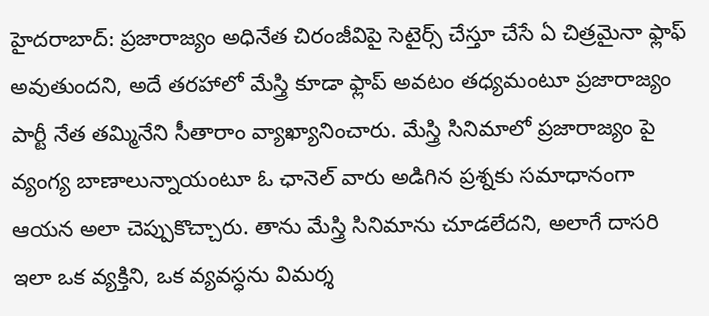హైదరాబాద్: ప్రజారాజ్యం అధినేత చిరంజీవిపై సెటైర్స్ చేస్తూ చేసే ఏ చిత్రమైనా ఫ్లాఫ్ అవుతుందని, అదే తరహాలో మేస్త్రి కూడా ఫ్లాప్ అవటం తధ్యమంటూ ప్రజారాజ్యం పార్టీ నేత తమ్మినేని సీతారాం వ్యాఖ్యానించారు. మేస్త్రి సినిమాలో ప్రజారాజ్యం పై వ్యంగ్య బాణాలున్నాయంటూ ఓ ఛానెల్ వారు అడిగిన ప్రశ్నకు సమాధానంగా ఆయన అలా చెప్పుకొచ్చారు. తాను మేస్త్రి సినిమాను చూడలేదని, అలాగే దాసరి ఇలా ఒక వ్యక్తిని, ఒక వ్యవస్ధను విమర్శ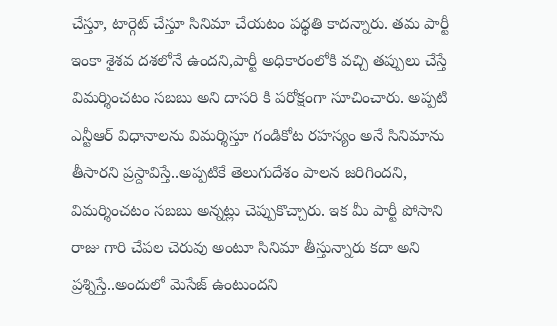చేస్తూ, టార్గెట్ చేస్తూ సినిమా చేయటం పధ్ధతి కాదన్నారు. తమ పార్టీ ఇంకా శైశవ దశలోనే ఉందని,పార్టీ అధికారంలోకి వచ్చి తప్పులు చేస్తే విమర్శించటం సబబు అని దాసరి కి పరోక్షంగా సూచించారు. అప్పటి ఎన్టీఆర్ విధానాలను విమర్శిస్తూ గండికోట రహస్యం అనే సినిమాను తీసారని ప్రస్దావిస్తే..అప్పటికే తెలుగుదేశం పాలన జరిగిందని, విమర్శించటం సబబు అన్నట్లు చెప్పుకొచ్చారు. ఇక మీ పార్టీ పోసాని రాజు గారి చేపల చెరువు అంటూ సినిమా తీస్తున్నారు కదా అని ప్రశ్నిస్తే..అందులో మెసేజ్ ఉంటుందని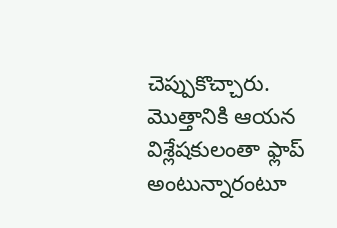చెప్పుకొచ్చారు. మొత్తానికి ఆయన విశ్లేషకులంతా ఫ్లాప్ అంటున్నారంటూ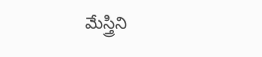మేస్త్రిని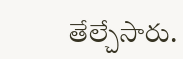తేల్చేసారు.